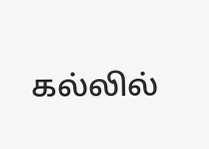கல்லில்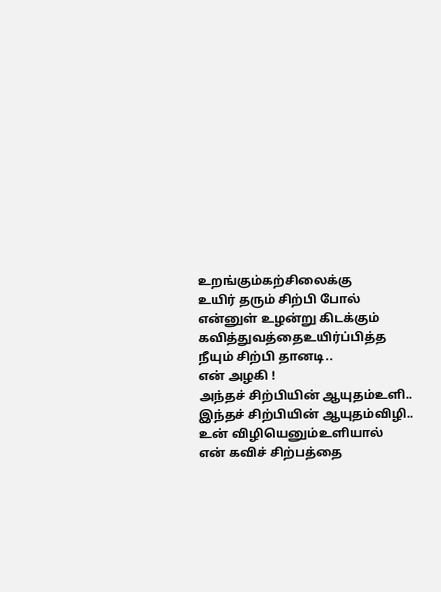உறங்கும்கற்சிலைக்கு
உயிர் தரும் சிற்பி போல்
என்னுள் உழன்று கிடக்கும்
கவித்துவத்தைஉயிர்ப்பித்த
நீயும் சிற்பி தானடி..
என் அழகி !
அந்தச் சிற்பியின் ஆயுதம்உளி..
இந்தச் சிற்பியின் ஆயுதம்விழி..
உன் விழியெனும்உளியால்
என் கவிச் சிற்பத்தை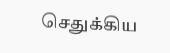செதுக்கிய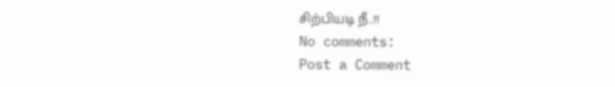சிற்பியடி நீ..!!
No comments:
Post a Comment